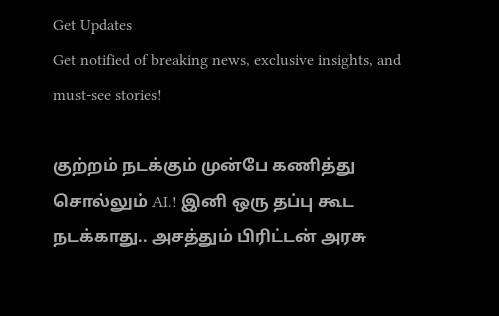Get Updates
Get notified of breaking news, exclusive insights, and must-see stories!

குற்றம் நடக்கும் முன்பே கணித்து சொல்லும் AI.! இனி ஒரு தப்பு கூட நடக்காது.. அசத்தும் பிரிட்டன் அரசு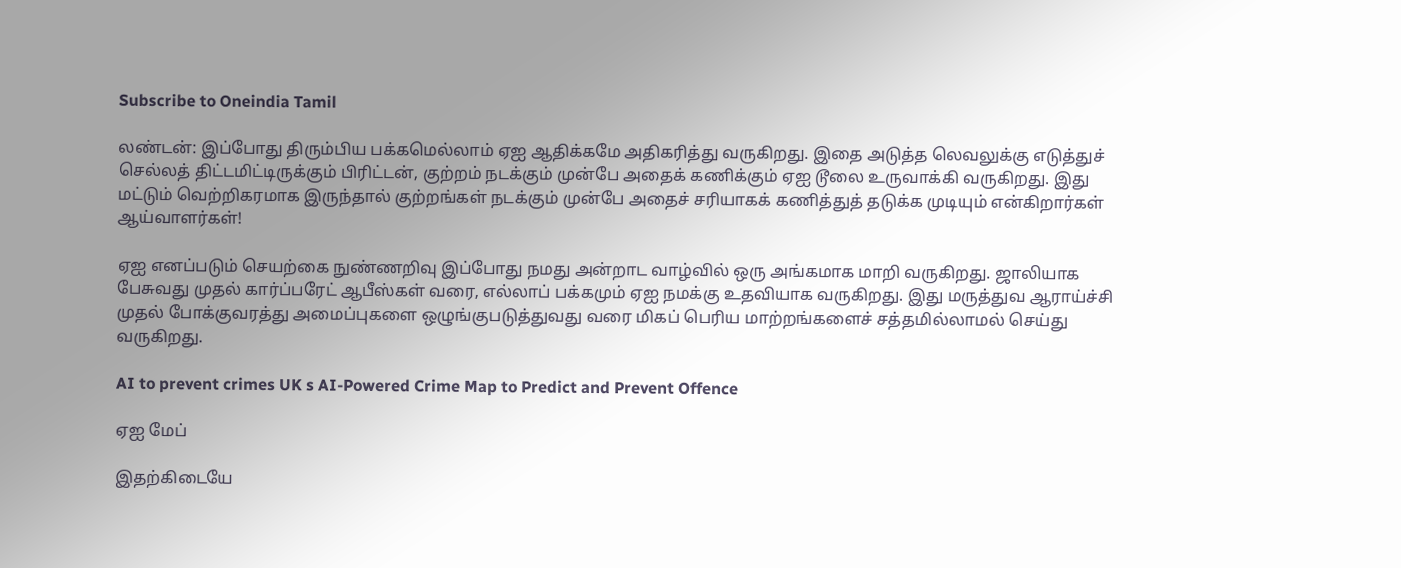Subscribe to Oneindia Tamil

லண்டன்: இப்போது திரும்பிய பக்கமெல்லாம் ஏஐ ஆதிக்கமே அதிகரித்து வருகிறது. இதை அடுத்த லெவலுக்கு எடுத்துச் செல்லத் திட்டமிட்டிருக்கும் பிரிட்டன், குற்றம் நடக்கும் முன்பே அதைக் கணிக்கும் ஏஐ டூலை உருவாக்கி வருகிறது. இது மட்டும் வெற்றிகரமாக இருந்தால் குற்றங்கள் நடக்கும் முன்பே அதைச் சரியாகக் கணித்துத் தடுக்க முடியும் என்கிறார்கள் ஆய்வாளர்கள்!

ஏஐ எனப்படும் செயற்கை நுண்ணறிவு இப்போது நமது அன்றாட வாழ்வில் ஒரு அங்கமாக மாறி வருகிறது. ஜாலியாக பேசுவது முதல் கார்ப்பரேட் ஆபீஸ்கள் வரை, எல்லாப் பக்கமும் ஏஐ நமக்கு உதவியாக வருகிறது. இது மருத்துவ ஆராய்ச்சி முதல் போக்குவரத்து அமைப்புகளை ஒழுங்குபடுத்துவது வரை மிகப் பெரிய மாற்றங்களைச் சத்தமில்லாமல் செய்து வருகிறது.

AI to prevent crimes UK s AI-Powered Crime Map to Predict and Prevent Offence

ஏஐ மேப்

இதற்கிடையே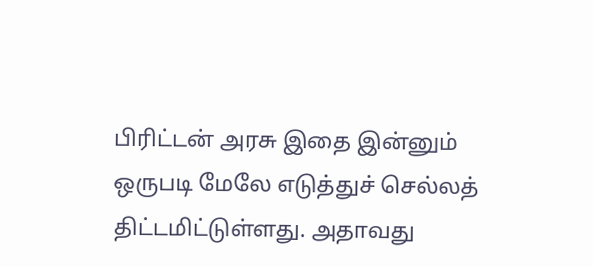பிரிட்டன் அரசு இதை இன்னும் ஒருபடி மேலே எடுத்துச் செல்லத் திட்டமிட்டுள்ளது. அதாவது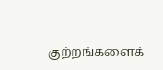குற்றங்களைக்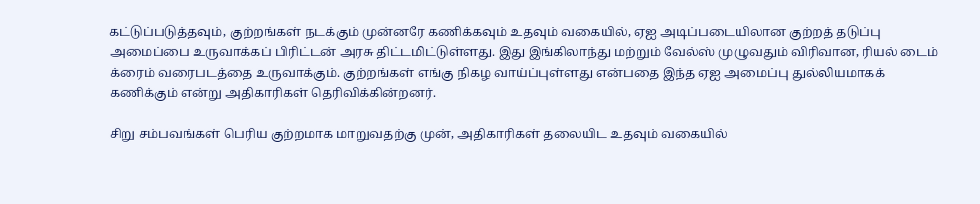கட்டுப்படுத்தவும், குற்றங்கள் நடக்கும் முன்னரே கணிக்கவும் உதவும் வகையில், ஏஐ அடிப்படையிலான குற்றத் தடுப்பு அமைப்பை உருவாக்கப் பிரிட்டன் அரசு திட்டமிட்டுள்ளது. இது இங்கிலாந்து மற்றும் வேல்ஸ் முழுவதும் விரிவான, ரியல் டைம் க்ரைம் வரைபடத்தை உருவாக்கும். குற்றங்கள் எங்கு நிகழ வாய்ப்புள்ளது என்பதை இந்த ஏஐ அமைப்பு துல்லியமாகக் கணிக்கும் என்று அதிகாரிகள் தெரிவிக்கின்றனர்.

சிறு சம்பவங்கள் பெரிய குற்றமாக மாறுவதற்கு முன், அதிகாரிகள் தலையிட உதவும் வகையில்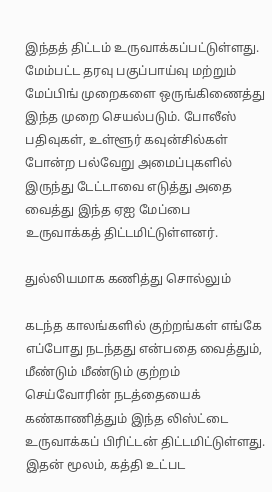இந்தத் திட்டம் உருவாக்கப்பட்டுள்ளது. மேம்பட்ட தரவு பகுப்பாய்வு மற்றும் மேப்பிங் முறைகளை ஒருங்கிணைத்து இந்த முறை செயல்படும். போலீஸ் பதிவுகள், உள்ளூர் கவுன்சில்கள் போன்ற பல்வேறு அமைப்புகளில் இருந்து டேட்டாவை எடுத்து அதை வைத்து இந்த ஏஐ மேப்பை உருவாக்கத் திட்டமிட்டுள்ளனர்.

துல்லியமாக கணித்து சொல்லும்

கடந்த காலங்களில் குற்றங்கள் எங்கே எப்போது நடந்தது என்பதை வைத்தும், மீண்டும் மீண்டும் குற்றம் செய்வோரின் நடத்தையைக் கண்காணித்தும் இந்த லிஸ்ட்டை உருவாக்கப் பிரிட்டன் திட்டமிட்டுள்ளது. இதன் மூலம், கத்தி உட்பட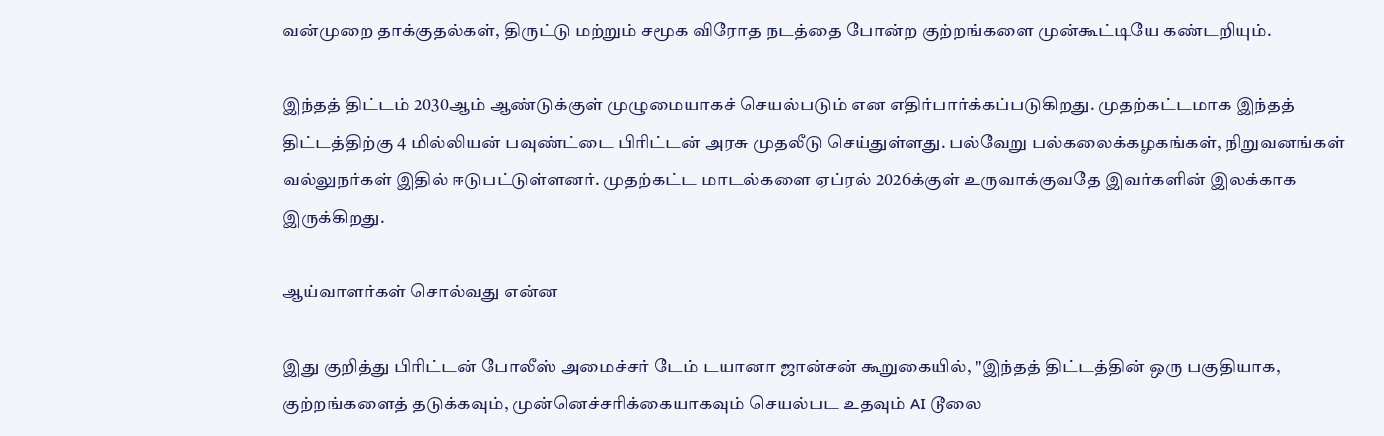வன்முறை தாக்குதல்கள், திருட்டு மற்றும் சமூக விரோத நடத்தை போன்ற குற்றங்களை முன்கூட்டியே கண்டறியும்.

இந்தத் திட்டம் 2030ஆம் ஆண்டுக்குள் முழுமையாகச் செயல்படும் என எதிர்பார்க்கப்படுகிறது. முதற்கட்டமாக இந்தத் திட்டத்திற்கு 4 மில்லியன் பவுண்ட்டை பிரிட்டன் அரசு முதலீடு செய்துள்ளது. பல்வேறு பல்கலைக்கழகங்கள், நிறுவனங்கள் வல்லுநர்கள் இதில் ஈடுபட்டுள்ளனர். முதற்கட்ட மாடல்களை ஏப்ரல் 2026க்குள் உருவாக்குவதே இவர்களின் இலக்காக இருக்கிறது.

ஆய்வாளர்கள் சொல்வது என்ன

இது குறித்து பிரிட்டன் போலீஸ் அமைச்சர் டேம் டயானா ஜான்சன் கூறுகையில், "இந்தத் திட்டத்தின் ஒரு பகுதியாக, குற்றங்களைத் தடுக்கவும், முன்னெச்சரிக்கையாகவும் செயல்பட உதவும் AI டூலை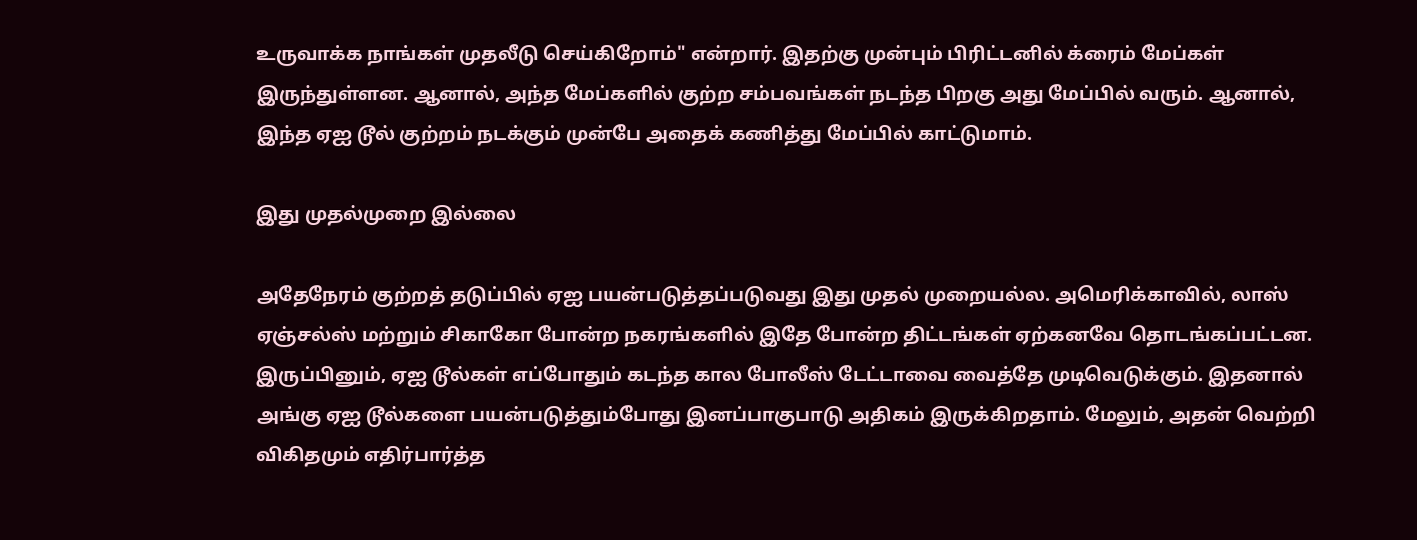உருவாக்க நாங்கள் முதலீடு செய்கிறோம்" என்றார். இதற்கு முன்பும் பிரிட்டனில் க்ரைம் மேப்கள் இருந்துள்ளன. ஆனால், அந்த மேப்களில் குற்ற சம்பவங்கள் நடந்த பிறகு அது மேப்பில் வரும். ஆனால், இந்த ஏஐ டூல் குற்றம் நடக்கும் முன்பே அதைக் கணித்து மேப்பில் காட்டுமாம்.

இது முதல்முறை இல்லை

அதேநேரம் குற்றத் தடுப்பில் ஏஐ பயன்படுத்தப்படுவது இது முதல் முறையல்ல. அமெரிக்காவில், லாஸ் ஏஞ்சல்ஸ் மற்றும் சிகாகோ போன்ற நகரங்களில் இதே போன்ற திட்டங்கள் ஏற்கனவே தொடங்கப்பட்டன. இருப்பினும், ஏஐ டூல்கள் எப்போதும் கடந்த கால போலீஸ் டேட்டாவை வைத்தே முடிவெடுக்கும். இதனால் அங்கு ஏஐ டூல்களை பயன்படுத்தும்போது இனப்பாகுபாடு அதிகம் இருக்கிறதாம். மேலும், அதன் வெற்றி விகிதமும் எதிர்பார்த்த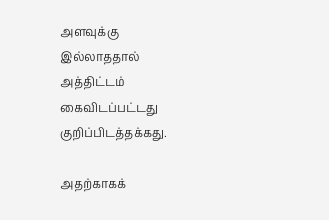அளவுக்கு இல்லாததால் அத்திட்டம் கைவிடப்பட்டது குறிப்பிடத்தக்கது.

அதற்காகக்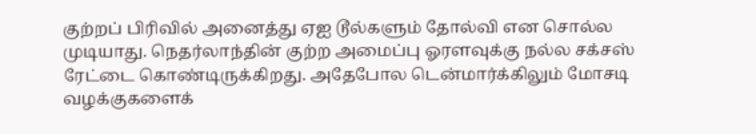குற்றப் பிரிவில் அனைத்து ஏஐ டூல்களும் தோல்வி என சொல்ல முடியாது. நெதர்லாந்தின் குற்ற அமைப்பு ஓரளவுக்கு நல்ல சக்சஸ் ரேட்டை கொண்டிருக்கிறது. அதேபோல டென்மார்க்கிலும் மோசடி வழக்குகளைக்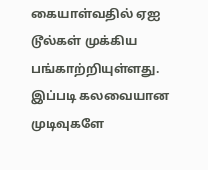கையாள்வதில் ஏஐ டூல்கள் முக்கிய பங்காற்றியுள்ளது. இப்படி கலவையான முடிவுகளே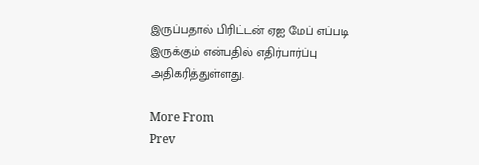இருப்பதால் பிரிட்டன் ஏஐ மேப் எப்படி இருக்கும் என்பதில் எதிர்பார்ப்பு அதிகரித்துள்ளது.

More From
Prev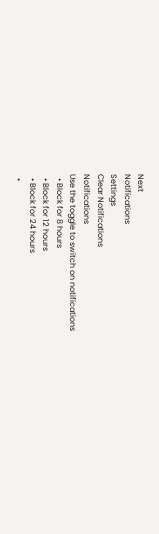Next
Notifications
Settings
Clear Notifications
Notifications
Use the toggle to switch on notifications
  • Block for 8 hours
  • Block for 12 hours
  • Block for 24 hours
  •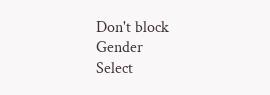Don't block
Gender
Select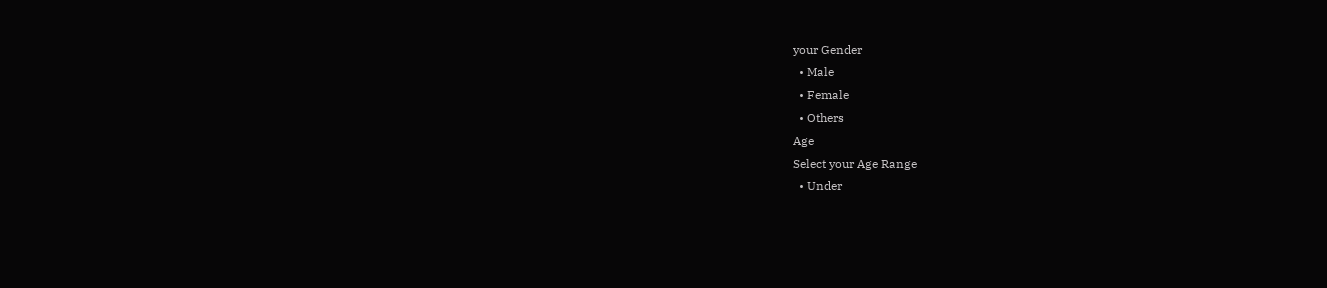your Gender
  • Male
  • Female
  • Others
Age
Select your Age Range
  • Under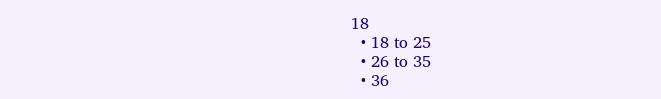18
  • 18 to 25
  • 26 to 35
  • 36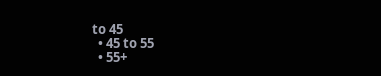to 45
  • 45 to 55
  • 55+